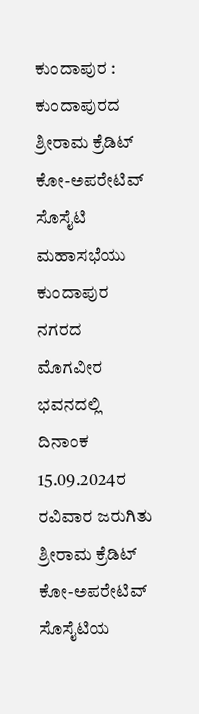ಕುಂದಾಪುರ : ಕುಂದಾಪುರದ ಶ್ರೀರಾಮ ಕ್ರೆಡಿಟ್ ಕೋ-ಅಪರೇಟಿವ್ ಸೊಸೈಟಿ ಮಹಾಸಭೆಯು ಕುಂದಾಪುರ ನಗರದ ಮೊಗವೀರ ಭವನದಲ್ಲಿ ದಿನಾಂಕ 15.09.2024ರ ರವಿವಾರ ಜರುಗಿತು ಶ್ರೀರಾಮ ಕ್ರೆಡಿಟ್ ಕೋ-ಅಪರೇಟಿವ್ ಸೊಸೈಟಿಯ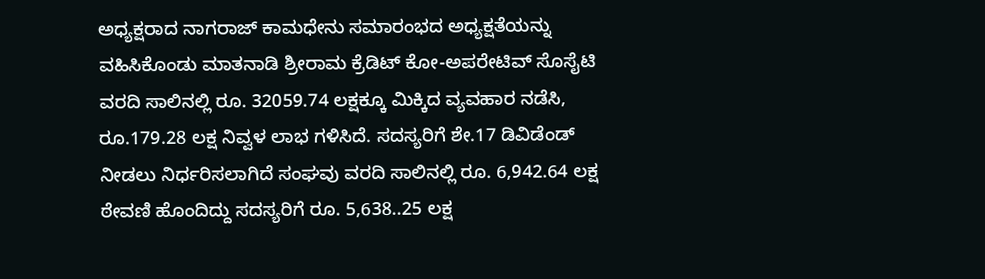ಅಧ್ಯಕ್ಷರಾದ ನಾಗರಾಜ್ ಕಾಮಧೇನು ಸಮಾರಂಭದ ಅಧ್ಯಕ್ಷತೆಯನ್ನು ವಹಿಸಿಕೊಂಡು ಮಾತನಾಡಿ ಶ್ರೀರಾಮ ಕ್ರೆಡಿಟ್ ಕೋ-ಅಪರೇಟಿವ್ ಸೊಸೈಟಿ ವರದಿ ಸಾಲಿನಲ್ಲಿ ರೂ. 32059.74 ಲಕ್ಷಕ್ಕೂ ಮಿಕ್ಕಿದ ವ್ಯವಹಾರ ನಡೆಸಿ, ರೂ.179.28 ಲಕ್ಷ ನಿವ್ವಳ ಲಾಭ ಗಳಿಸಿದೆ. ಸದಸ್ಯರಿಗೆ ಶೇ.17 ಡಿವಿಡೆಂಡ್ ನೀಡಲು ನಿರ್ಧರಿಸಲಾಗಿದೆ ಸಂಘವು ವರದಿ ಸಾಲಿನಲ್ಲಿ ರೂ. 6,942.64 ಲಕ್ಷ ಠೇವಣಿ ಹೊಂದಿದ್ದು ಸದಸ್ಯರಿಗೆ ರೂ. 5,638..25 ಲಕ್ಷ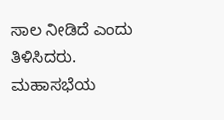ಸಾಲ ನೀಡಿದೆ ಎಂದು ತಿಳಿಸಿದರು.
ಮಹಾಸಭೆಯ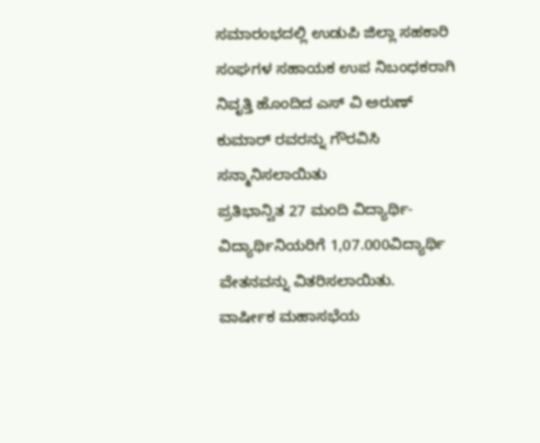ಸಮಾರಂಭದಲ್ಲಿ ಉಡುಪಿ ಜಿಲ್ಲಾ ಸಹಕಾರಿ ಸಂಘಗಳ ಸಹಾಯಕ ಉಪ ನಿಬಂಧಕರಾಗಿ ನಿವೃತ್ತಿ ಹೊಂದಿದ ಎಸ್ ವಿ ಅರುಣ್ ಕುಮಾರ್ ರವರನ್ನು ಗೌರವಿಸಿ ಸನ್ಮಾನಿಸಲಾಯಿತು
ಪ್ರತಿಭಾನ್ವಿತ 27 ಮಂದಿ ವಿದ್ಯಾರ್ಥಿ-ವಿದ್ಯಾರ್ಥಿನಿಯರಿಗೆ 1,07.000ವಿದ್ಯಾರ್ಥಿ ವೇತನವನ್ನು ವಿತರಿಸಲಾಯಿತು.
ವಾರ್ಷೀಕ ಮಹಾಸಭೆಯ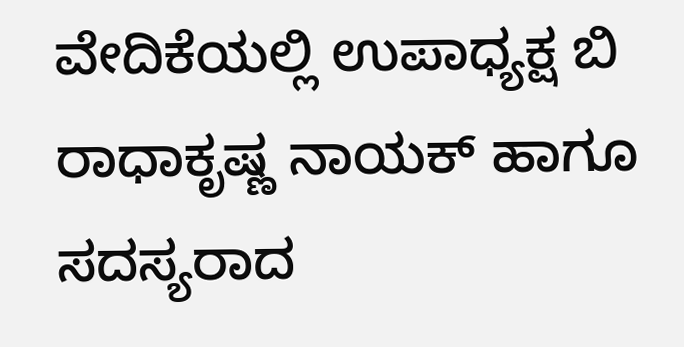ವೇದಿಕೆಯಲ್ಲಿ ಉಪಾಧ್ಯಕ್ಷ ಬಿ ರಾಧಾಕೃಷ್ಣ ನಾಯಕ್ ಹಾಗೂ ಸದಸ್ಯರಾದ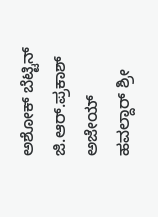ಅಶೋಕ್ ಬೆಟ್ಟಿನ್ ಜಿ.ಆರ್.ಪ್ರಕಾಶ್ ಅಜೇಯ್ ಹವಲ್ದಾರ್ ಶ್ರೀ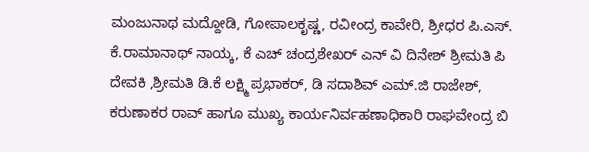ಮಂಜುನಾಥ ಮದ್ದೋಡಿ, ಗೋಪಾಲಕೃಷ್ಣ, ರವೀಂದ್ರ ಕಾವೇರಿ, ಶ್ರೀಧರ ಪಿ.ಎಸ್. ಕೆ.ರಾಮಾನಾಥ್ ನಾಯ್ಕ, ಕೆ ಎಚ್ ಚಂದ್ರಶೇಖರ್ ಎನ್ ವಿ ದಿನೇಶ್ ಶ್ರೀಮತಿ ಪಿ ದೇವಕಿ ,ಶ್ರೀಮತಿ ಡಿ.ಕೆ ಲಕ್ಷ್ಮಿ ಪ್ರಭಾಕರ್, ಡಿ ಸದಾಶಿವ್ ಎಮ್.ಜಿ ರಾಜೇಶ್, ಕರುಣಾಕರ ರಾವ್ ಹಾಗೂ ಮುಖ್ಯ ಕಾರ್ಯನಿರ್ವಹಣಾಧಿಕಾರಿ ರಾಘವೇಂದ್ರ ಬಿ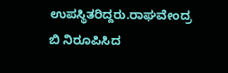ಉಪಸ್ಥಿತರಿದ್ದರು.ರಾಘವೇಂದ್ರ ಬಿ ನಿರೂಪಿಸಿದ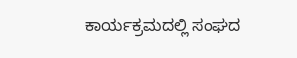ಕಾರ್ಯಕ್ರಮದಲ್ಲಿ ಸಂಘದ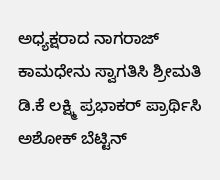ಅಧ್ಯಕ್ಷರಾದ ನಾಗರಾಜ್ ಕಾಮಧೇನು ಸ್ವಾಗತಿಸಿ ಶ್ರೀಮತಿ ಡಿ.ಕೆ ಲಕ್ಷ್ಮಿ ಪ್ರಭಾಕರ್ ಪ್ರಾರ್ಥಿಸಿ ಅಶೋಕ್ ಬೆಟ್ಟಿನ್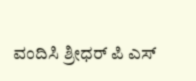ವಂದಿಸಿ ಶ್ರೀಧರ್ ಪಿ ಎಸ್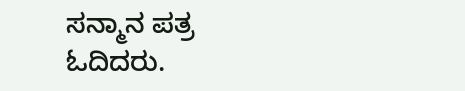ಸನ್ಮಾನ ಪತ್ರ ಓದಿದರು.